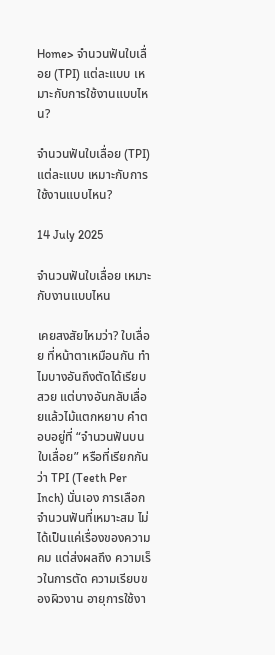Home> จำนวนฟันใบเลื่อย (TPI) แต่ละแบบ เหมาะกับการใช้งานแบบไหน?

จำนวนฟันใบเลื่อย (TPI) แต่ละแบบ เหมาะกับการใช้งานแบบไหน?

14 July 2025

จำนวนฟันใบเลื่อย เหมาะกับงานแบบไหน

เคยสงสัยไหมว่า? ใบเลื่อย ที่หน้าตาเหมือนกัน ทำไมบางอันถึงตัดได้เรียบสวย แต่บางอันกลับเลื่อยแล้วไม้แตกหยาบ คำตอบอยู่ที่ “จำนวนฟันบนใบเลื่อย” หรือที่เรียกกันว่า TPI (Teeth Per Inch) นั่นเอง การเลือกจำนวนฟันที่เหมาะสม ไม่ได้เป็นแค่เรื่องของความคม แต่ส่งผลถึง ความเร็วในการตัด ความเรียบของผิวงาน อายุการใช้งา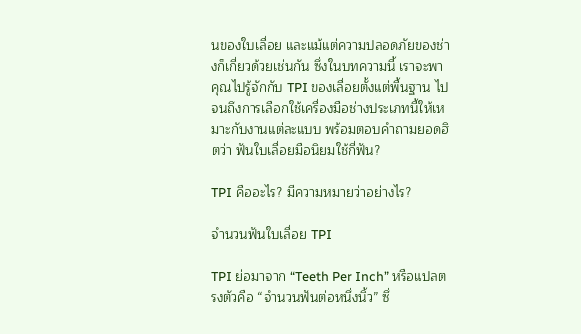นของใบเลื่อย และแม้แต่ความปลอดภัยของช่างก็เกี่ยวด้วยเช่นกัน ซึ่งในบทความนี้ เราจะพาคุณไปรู้จักกับ TPI ของเลื่อยตั้งแต่พื้นฐาน ไปจนถึงการเลือกใช้เครื่องมือช่างประเภทนี้ให้เหมาะกับงานแต่ละแบบ พร้อมตอบคำถามยอดฮิตว่า ฟันใบเลื่อยมือนิยมใช้กี่ฟัน?

TPI คืออะไร? มีความหมายว่าอย่างไร?

จำนวนฟันใบเลื่อย TPI

TPI ย่อมาจาก “Teeth Per Inch” หรือแปลตรงตัวคือ “จำนวนฟันต่อหนึ่งนิ้ว” ซึ่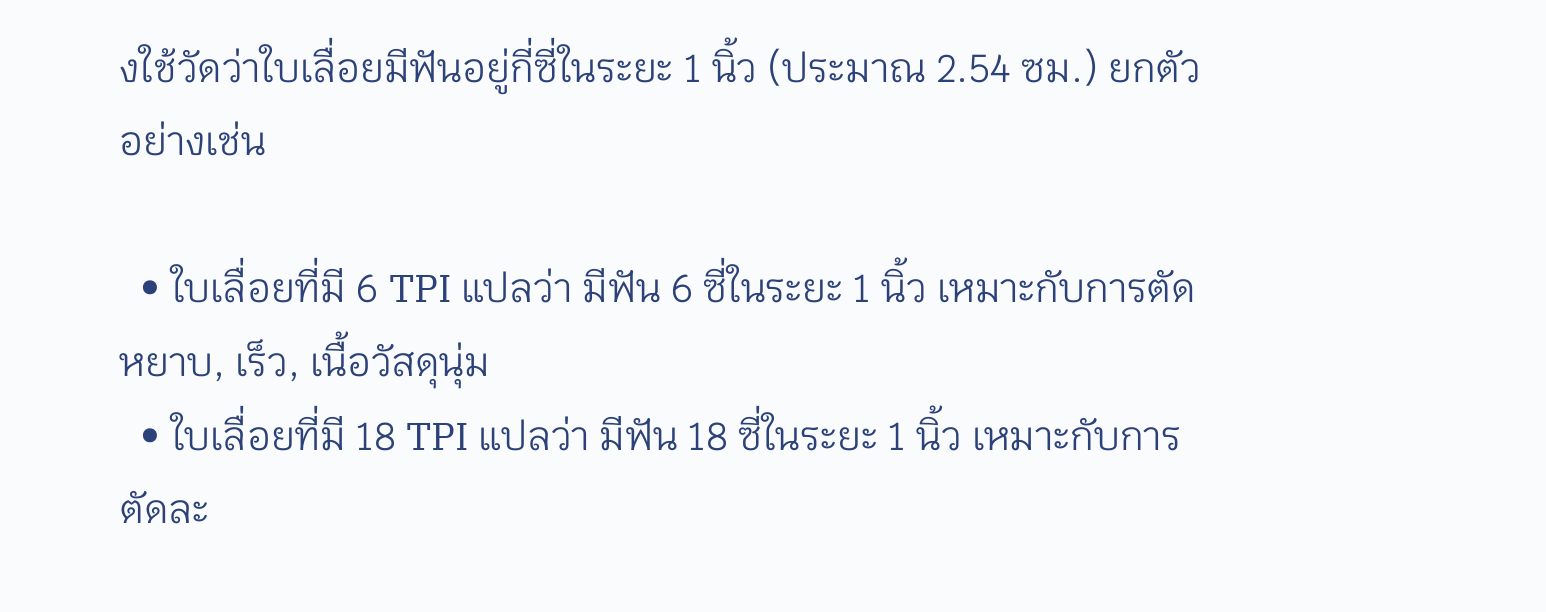งใช้วัดว่าใบเลื่อยมีฟันอยู่กี่ซี่ในระยะ 1 นิ้ว (ประมาณ 2.54 ซม.) ยกตัวอย่างเช่น

  • ใบเลื่อยที่มี 6 TPI แปลว่า มีฟัน 6 ซี่ในระยะ 1 นิ้ว เหมาะกับการตัดหยาบ, เร็ว, เนื้อวัสดุนุ่ม
  • ใบเลื่อยที่มี 18 TPI แปลว่า มีฟัน 18 ซี่ในระยะ 1 นิ้ว เหมาะกับการตัดละ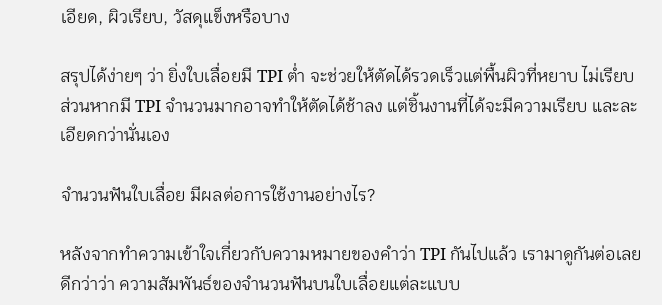เอียด, ผิวเรียบ, วัสดุแข็งหรือบาง

สรุปได้ง่ายๆ ว่า ยิ่งใบเลื่อยมี TPI ต่ำ จะช่วยให้ตัดได้รวดเร็วแต่พื้นผิวที่หยาบ ไม่เรียบ ส่วนหากมี TPI จำนวนมากอาจทำให้ตัดได้ช้าลง แต่ชิ้นงานที่ได้จะมีความเรียบ และละเอียดกว่านั่นเอง

จำนวนฟันใบเลื่อย มีผลต่อการใช้งานอย่างไร?

หลังจากทำความเข้าใจเกี่ยวกับความหมายของคำว่า TPI กันไปแล้ว เรามาดูกันต่อเลยดีกว่าว่า ความสัมพันธ์ของจำนวนฟันบนใบเลื่อยแต่ละแบบ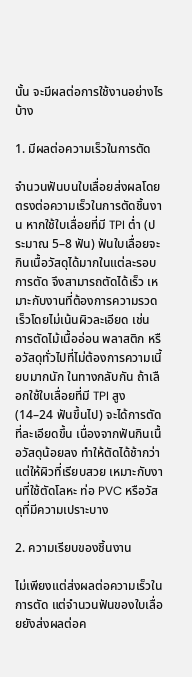นั้น จะมีผลต่อการใช้งานอย่างไรบ้าง

1. มีผลต่อความเร็วในการตัด

จำนวนฟันบนใบเลื่อยส่งผลโดยตรงต่อความเร็วในการตัดชิ้นงาน หากใช้ใบเลื่อยที่มี TPI ต่ำ (ประมาณ 5–8 ฟัน) ฟันใบเลื่อยจะกินเนื้อวัสดุได้มากในแต่ละรอบการตัด จึงสามารถตัดได้เร็ว เหมาะกับงานที่ต้องการความรวดเร็วโดยไม่เน้นผิวละเอียด เช่น การตัดไม้เนื้ออ่อน พลาสติก หรือวัสดุทั่วไปที่ไม่ต้องการความเนี้ยบมากนัก ในทางกลับกัน ถ้าเลือกใช้ใบเลื่อยที่มี TPI สูง (14–24 ฟันขึ้นไป) จะได้การตัดที่ละเอียดขึ้น เนื่องจากฟันกินเนื้อวัสดุน้อยลง ทำให้ตัดได้ช้ากว่าแต่ให้ผิวที่เรียบสวย เหมาะกับงานที่ใช้ตัดโลหะ ท่อ PVC หรือวัสดุที่มีความเปราะบาง

2. ความเรียบของชิ้นงาน

ไม่เพียงแต่ส่งผลต่อความเร็วในการตัด แต่จำนวนฟันของใบเลื่อยยังส่งผลต่อค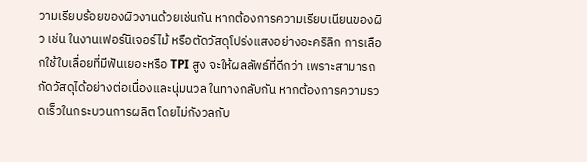วามเรียบร้อยของผิวงานด้วยเช่นกัน หากต้องการความเรียบเนียนของผิว เช่น ในงานเฟอร์นิเจอร์ไม้ หรือตัดวัสดุโปร่งแสงอย่างอะคริลิก การเลือกใช้ใบเลื่อยที่มีฟันเยอะหรือ TPI สูง จะให้ผลลัพธ์ที่ดีกว่า เพราะสามารถกัดวัสดุได้อย่างต่อเนื่องและนุ่มนวล ในทางกลับกัน หากต้องการความรวดเร็วในกระบวนการผลิต โดยไม่กังวลกับ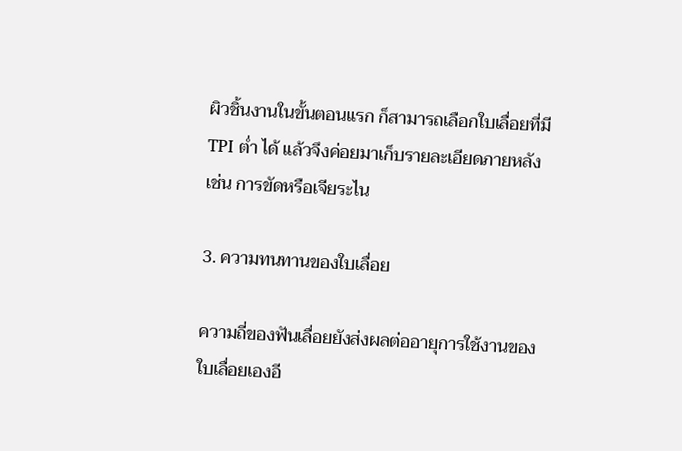ผิวชิ้นงานในขั้นตอนแรก ก็สามารถเลือกใบเลื่อยที่มี TPI ต่ำ ได้ แล้วจึงค่อยมาเก็บรายละเอียดภายหลัง เช่น การขัดหรือเจียระไน

3. ความทนทานของใบเลื่อย

ความถี่ของฟันเลื่อยยังส่งผลต่ออายุการใช้งานของใบเลื่อยเองอี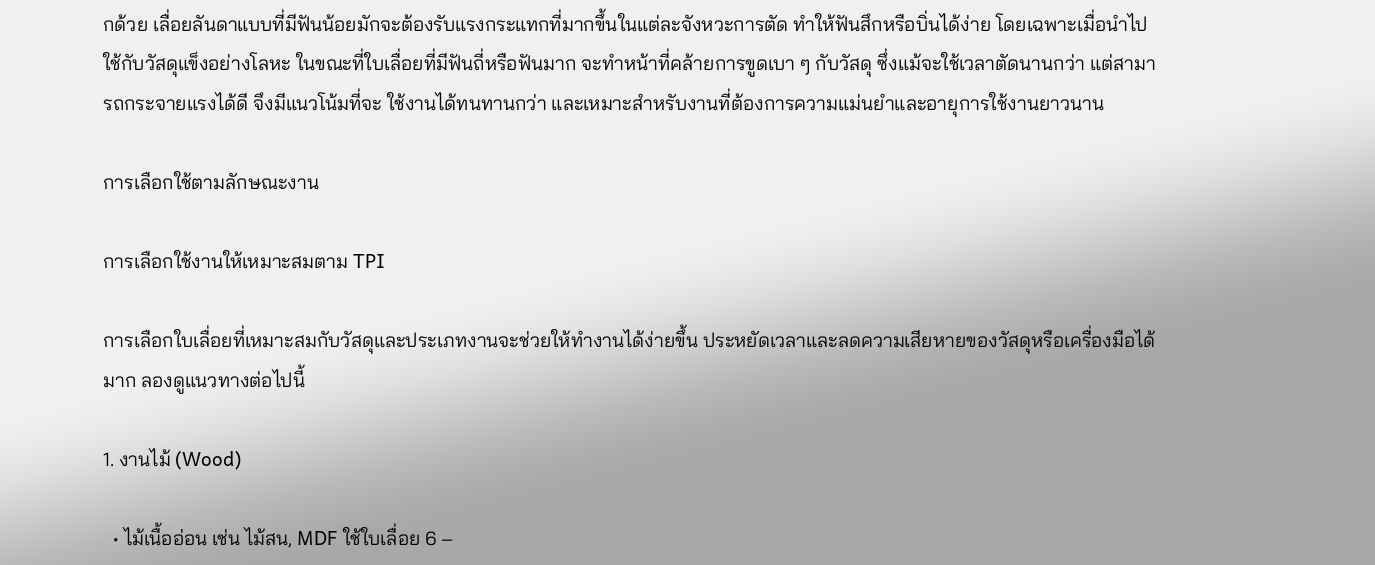กด้วย เลื่อยลันดาแบบที่มีฟันน้อยมักจะต้องรับแรงกระแทกที่มากขึ้นในแต่ละจังหวะการตัด ทำให้ฟันสึกหรือบิ่นได้ง่าย โดยเฉพาะเมื่อนำไปใช้กับวัสดุแข็งอย่างโลหะ ในขณะที่ใบเลื่อยที่มีฟันถี่หรือฟันมาก จะทำหน้าที่คล้ายการขูดเบา ๆ กับวัสดุ ซึ่งแม้จะใช้เวลาตัดนานกว่า แต่สามารถกระจายแรงได้ดี จึงมีแนวโน้มที่จะ ใช้งานได้ทนทานกว่า และเหมาะสำหรับงานที่ต้องการความแม่นยำและอายุการใช้งานยาวนาน

การเลือกใช้ตามลักษณะงาน

การเลือกใช้งานให้เหมาะสมตาม TPI

การเลือกใบเลื่อยที่เหมาะสมกับวัสดุและประเภทงานจะช่วยให้ทำงานได้ง่ายขึ้น ประหยัดเวลาและลดความเสียหายของวัสดุหรือเครื่องมือได้มาก ลองดูแนวทางต่อไปนี้

1. งานไม้ (Wood)

  • ไม้เนื้ออ่อน เช่น ไม้สน, MDF ใช้ใบเลื่อย 6 –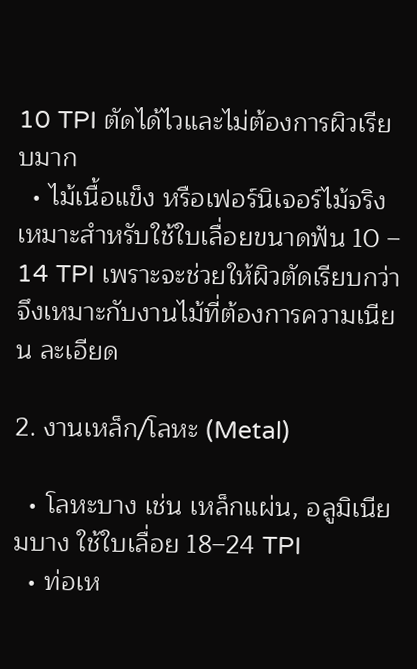10 TPI ตัดได้ไวและไม่ต้องการผิวเรียบมาก
  • ไม้เนื้อแข็ง หรือเฟอร์นิเจอร์ไม้จริง เหมาะสำหรับใช้ใบเลื่อยขนาดฟัน 10 – 14 TPI เพราะจะช่วยให้ผิวตัดเรียบกว่า จึงเหมาะกับงานไม้ที่ต้องการความเนียน ละเอียด

2. งานเหล็ก/โลหะ (Metal)

  • โลหะบาง เช่น เหล็กแผ่น, อลูมิเนียมบาง ใช้ใบเลื่อย 18–24 TPI
  • ท่อเห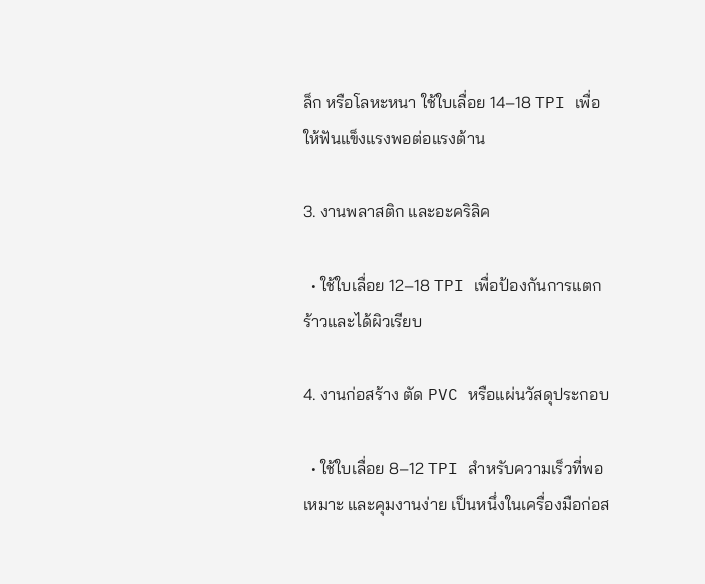ล็ก หรือโลหะหนา ใช้ใบเลื่อย 14–18 TPI เพื่อให้ฟันแข็งแรงพอต่อแรงต้าน

3. งานพลาสติก และอะคริลิค

  • ใช้ใบเลื่อย 12–18 TPI เพื่อป้องกันการแตกร้าวและได้ผิวเรียบ

4. งานก่อสร้าง ตัด PVC หรือแผ่นวัสดุประกอบ

  • ใช้ใบเลื่อย 8–12 TPI สำหรับความเร็วที่พอเหมาะ และคุมงานง่าย เป็นหนึ่งในเครื่องมือก่อส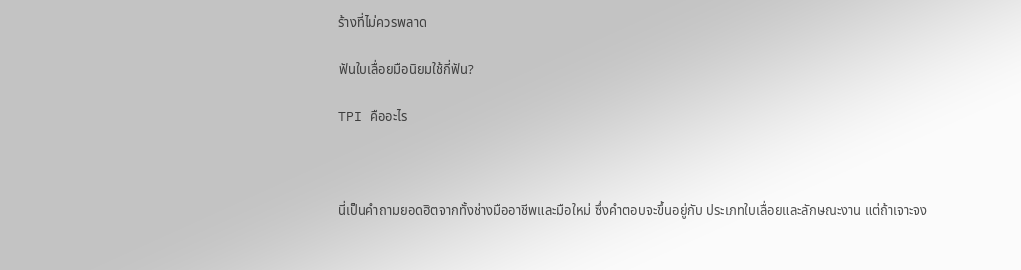ร้างที่ไม่ควรพลาด

ฟันใบเลื่อยมือนิยมใช้กี่ฟัน?

TPI คืออะไร



นี่เป็นคำถามยอดฮิตจากทั้งช่างมืออาชีพและมือใหม่ ซึ่งคำตอบจะขึ้นอยู่กับ ประเภทใบเลื่อยและลักษณะงาน แต่ถ้าเจาะจง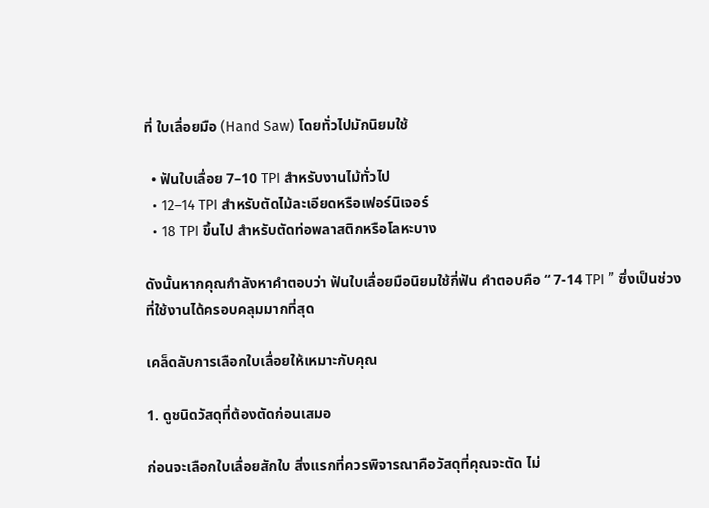ที่ ใบเลื่อยมือ (Hand Saw) โดยทั่วไปมักนิยมใช้

  • ฟันใบเลื่อย 7–10 TPI สำหรับงานไม้ทั่วไป
  • 12–14 TPI สำหรับตัดไม้ละเอียดหรือเฟอร์นิเจอร์
  • 18 TPI ขึ้นไป สำหรับตัดท่อพลาสติกหรือโลหะบาง

ดังนั้นหากคุณกำลังหาคำตอบว่า ฟันใบเลื่อยมือนิยมใช้กี่ฟัน คำตอบคือ “ 7-14 TPI ” ซึ่งเป็นช่วงที่ใช้งานได้ครอบคลุมมากที่สุด

เคล็ดลับการเลือกใบเลื่อยให้เหมาะกับคุณ

1. ดูชนิดวัสดุที่ต้องตัดก่อนเสมอ

ก่อนจะเลือกใบเลื่อยสักใบ สิ่งแรกที่ควรพิจารณาคือวัสดุที่คุณจะตัด ไม่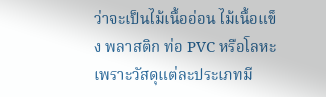ว่าจะเป็นไม้เนื้ออ่อน ไม้เนื้อแข็ง พลาสติก ท่อ PVC หรือโลหะ เพราะวัสดุแต่ละประเภทมี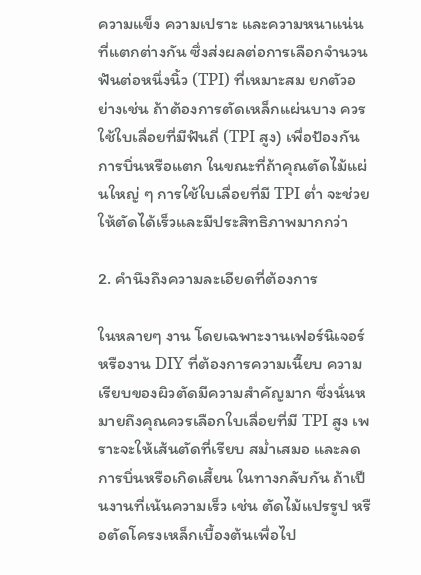ความแข็ง ความเปราะ และความหนาแน่นที่แตกต่างกัน ซึ่งส่งผลต่อการเลือกจำนวนฟันต่อหนึ่งนิ้ว (TPI) ที่เหมาะสม ยกตัวอย่างเช่น ถ้าต้องการตัดเหล็กแผ่นบาง ควรใช้ใบเลื่อยที่มีฟันถี่ (TPI สูง) เพื่อป้องกันการบิ่นหรือแตก ในขณะที่ถ้าคุณตัดไม้แผ่นใหญ่ ๆ การใช้ใบเลื่อยที่มี TPI ต่ำ จะช่วยให้ตัดได้เร็วและมีประสิทธิภาพมากกว่า

2. คำนึงถึงความละเอียดที่ต้องการ

ในหลายๆ งาน โดยเฉพาะงานเฟอร์นิเจอร์ หรืองาน DIY ที่ต้องการความเนี๊ยบ ความเรียบของผิวตัดมีความสำคัญมาก ซึ่งนั่นหมายถึงคุณควรเลือกใบเลื่อยที่มี TPI สูง เพราะจะให้เส้นตัดที่เรียบ สม่ำเสมอ และลดการบิ่นหรือเกิดเสี้ยน ในทางกลับกัน ถ้าเป็นงานที่เน้นความเร็ว เช่น ตัดไม้แปรรูป หรือตัดโครงเหล็กเบื้องต้นเพื่อไป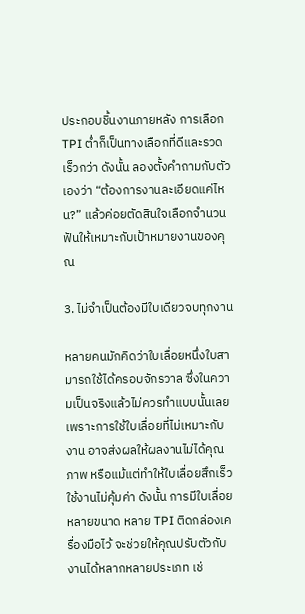ประกอบชิ้นงานภายหลัง การเลือก TPI ต่ำก็เป็นทางเลือกที่ดีและรวดเร็วกว่า ดังนั้น ลองตั้งคำถามกับตัวเองว่า “ต้องการงานละเอียดแค่ไหน?” แล้วค่อยตัดสินใจเลือกจำนวนฟันให้เหมาะกับเป้าหมายงานของคุณ

3. ไม่จำเป็นต้องมีใบเดียวจบทุกงาน

หลายคนมักคิดว่าใบเลื่อยหนึ่งใบสามารถใช้ได้ครอบจักรวาล ซึ่งในความเป็นจริงแล้วไม่ควรทำแบบนั้นเลย เพราะการใช้ใบเลื่อยที่ไม่เหมาะกับงาน อาจส่งผลให้ผลงานไม่ได้คุณภาพ หรือแม้แต่ทำให้ใบเลื่อยสึกเร็ว ใช้งานไม่คุ้มค่า ดังนั้น การมีใบเลื่อยหลายขนาด หลาย TPI ติดกล่องเครื่องมือไว้ จะช่วยให้คุณปรับตัวกับงานได้หลากหลายประเภท เช่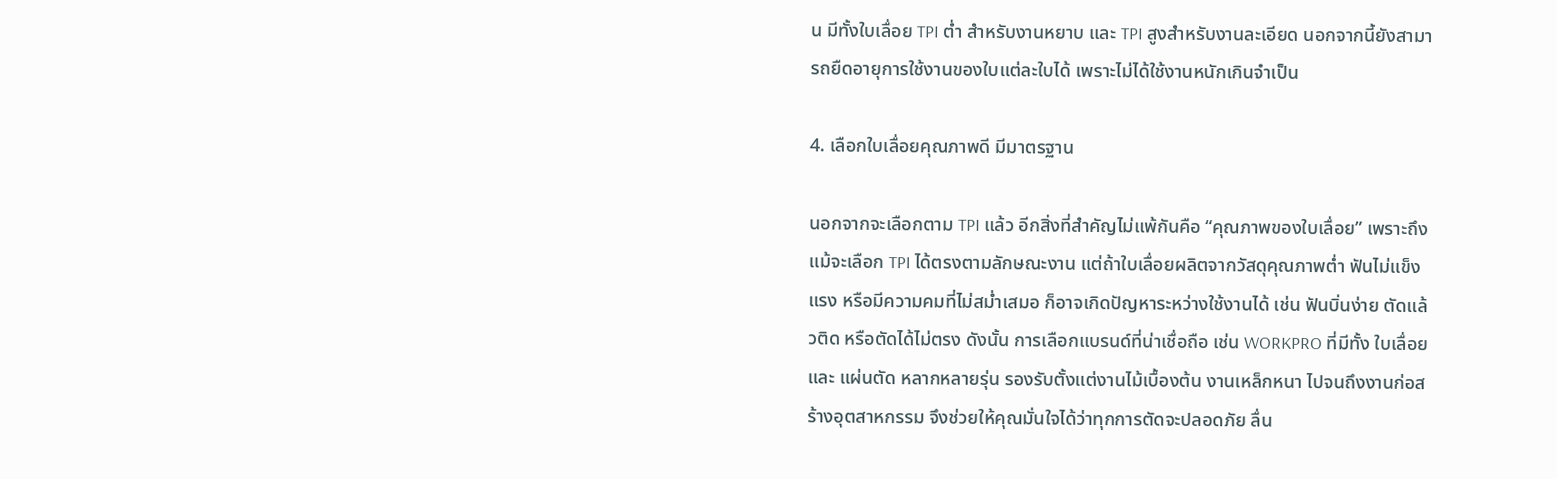น มีทั้งใบเลื่อย TPI ต่ำ สำหรับงานหยาบ และ TPI สูงสำหรับงานละเอียด นอกจากนี้ยังสามารถยืดอายุการใช้งานของใบแต่ละใบได้ เพราะไม่ได้ใช้งานหนักเกินจำเป็น

4. เลือกใบเลื่อยคุณภาพดี มีมาตรฐาน

นอกจากจะเลือกตาม TPI แล้ว อีกสิ่งที่สำคัญไม่แพ้กันคือ “คุณภาพของใบเลื่อย” เพราะถึงแม้จะเลือก TPI ได้ตรงตามลักษณะงาน แต่ถ้าใบเลื่อยผลิตจากวัสดุคุณภาพต่ำ ฟันไม่แข็งแรง หรือมีความคมที่ไม่สม่ำเสมอ ก็อาจเกิดปัญหาระหว่างใช้งานได้ เช่น ฟันบิ่นง่าย ตัดแล้วติด หรือตัดได้ไม่ตรง ดังนั้น การเลือกแบรนด์ที่น่าเชื่อถือ เช่น WORKPRO ที่มีทั้ง ใบเลื่อย และ แผ่นตัด หลากหลายรุ่น รองรับตั้งแต่งานไม้เบื้องต้น งานเหล็กหนา ไปจนถึงงานก่อสร้างอุตสาหกรรม จึงช่วยให้คุณมั่นใจได้ว่าทุกการตัดจะปลอดภัย ลื่น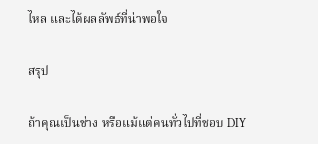ไหล และได้ผลลัพธ์ที่น่าพอใจ

สรุป

ถ้าคุณเป็นช่าง หรือแม้แต่คนทั่วไปที่ชอบ DIY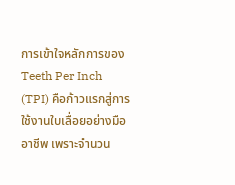การเข้าใจหลักการของ Teeth Per Inch (TPI) คือก้าวแรกสู่การใช้งานใบเลื่อยอย่างมืออาชีพ เพราะจำนวน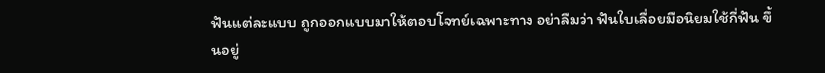ฟันแต่ละแบบ ถูกออกแบบมาให้ตอบโจทย์เฉพาะทาง อย่าลืมว่า ฟันใบเลื่อยมือนิยมใช้กี่ฟัน ขึ้นอยู่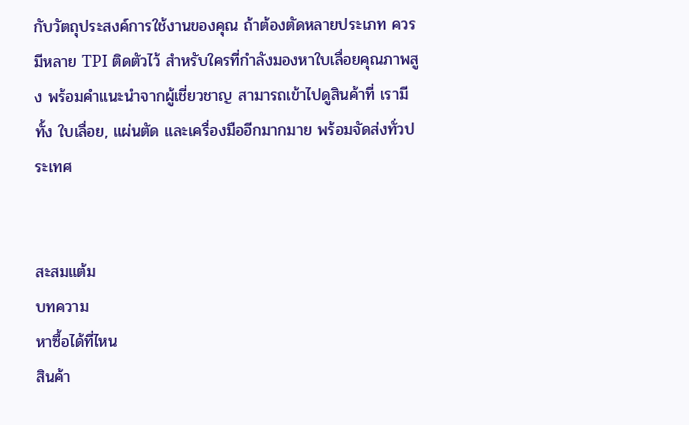กับวัตถุประสงค์การใช้งานของคุณ ถ้าต้องตัดหลายประเภท ควรมีหลาย TPI ติดตัวไว้ สำหรับใครที่กำลังมองหาใบเลื่อยคุณภาพสูง พร้อมคำแนะนำจากผู้เชี่ยวชาญ สามารถเข้าไปดูสินค้าที่ เรามีทั้ง ใบเลื่อย, แผ่นตัด และเครื่องมืออีกมากมาย พร้อมจัดส่งทั่วประเทศ


สะสมแต้ม
บทความ
หาซื้อได้ที่ไหน
สินค้า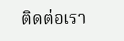ติดต่อเรา